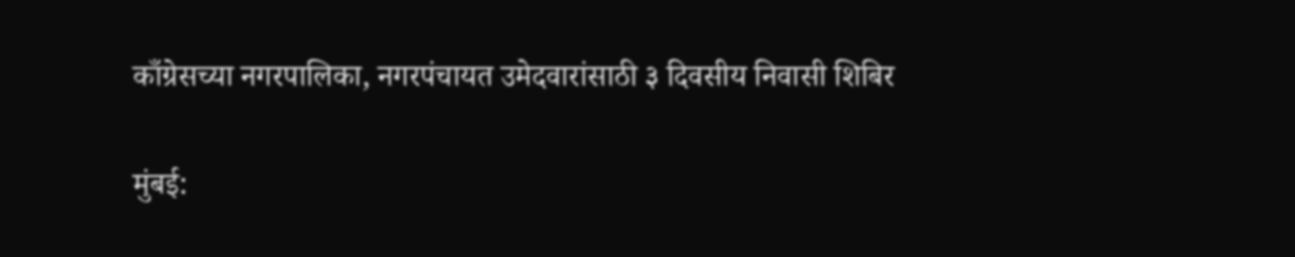काँग्रेसच्या नगरपालिका, नगरपंचायत उमेदवारांसाठी ३ दिवसीय निवासी शिबिर

मुंबई: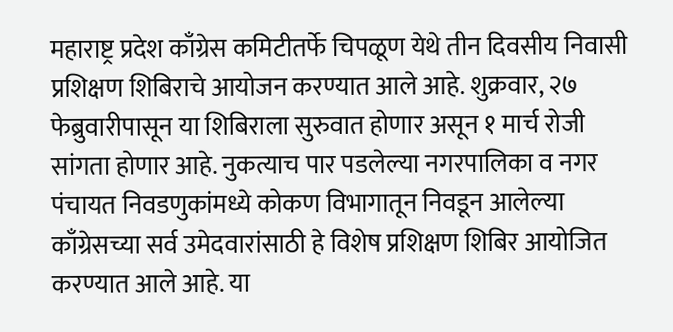महाराष्ट्र प्रदेश काँग्रेस कमिटीतर्फे चिपळूण येथे तीन दिवसीय निवासी प्रशिक्षण शिबिराचे आयोजन करण्यात आले आहे. शुक्रवार, २७ फेब्रुवारीपासून या शिबिराला सुरुवात होणार असून १ मार्च रोजी सांगता होणार आहे. नुकत्याच पार पडलेल्या नगरपालिका व नगर पंचायत निवडणुकांमध्ये कोकण विभागातून निवडून आलेल्या काँग्रेसच्या सर्व उमेदवारांसाठी हे विशेष प्रशिक्षण शिबिर आयोजित करण्यात आले आहे. या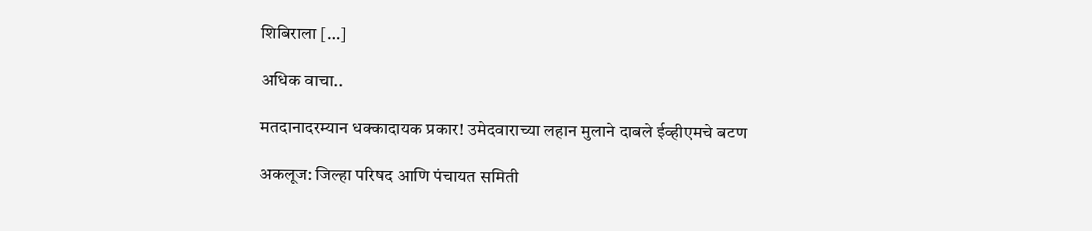शिबिराला […]

अधिक वाचा..

मतदानादरम्यान धक्कादायक प्रकार! उमेदवाराच्या लहान मुलाने दाबले ईव्हीएमचे बटण

अकलूज: जिल्हा परिषद आणि पंचायत समिती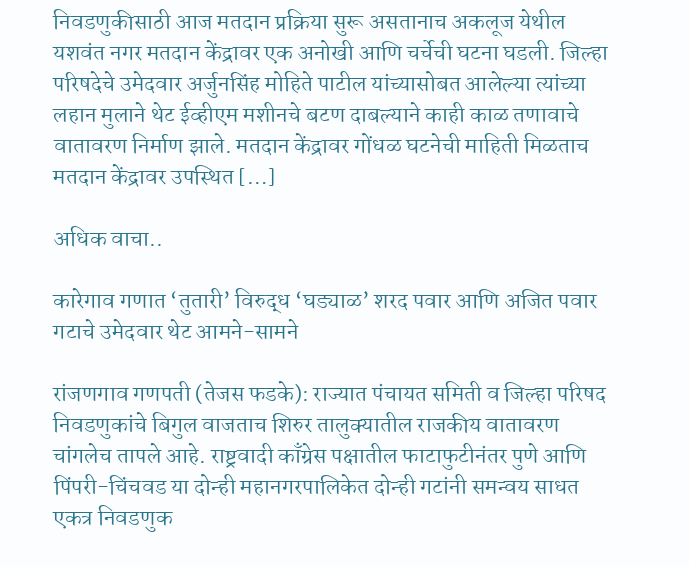निवडणुकीसाठी आज मतदान प्रक्रिया सुरू असतानाच अकलूज येथील यशवंत नगर मतदान केंद्रावर एक अनोखी आणि चर्चेची घटना घडली. जिल्हा परिषदेचे उमेदवार अर्जुनसिंह मोहिते पाटील यांच्यासोबत आलेल्या त्यांच्या लहान मुलाने थेट ईव्हीएम मशीनचे बटण दाबल्याने काही काळ तणावाचे वातावरण निर्माण झाले. मतदान केंद्रावर गोंधळ घटनेची माहिती मिळताच मतदान केंद्रावर उपस्थित […]

अधिक वाचा..

कारेगाव गणात ‘तुतारी’ विरुद्ध ‘घड्याळ’ शरद पवार आणि अजित पवार गटाचे उमेदवार थेट आमने-सामने

रांजणगाव गणपती (तेजस फडके): राज्यात पंचायत समिती व जिल्हा परिषद निवडणुकांचे बिगुल वाजताच शिरुर तालुक्यातील राजकीय वातावरण चांगलेच तापले आहे. राष्ट्रवादी काँग्रेस पक्षातील फाटाफुटीनंतर पुणे आणि पिंपरी-चिंचवड या दोन्ही महानगरपालिकेत दोन्ही गटांनी समन्वय साधत एकत्र निवडणुक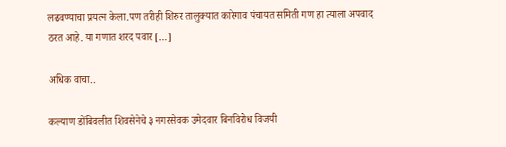लढवण्याचा प्रयत्न केला.पण तरीही शिरुर तालुक्यात कारेगाव पंचायत समिती गण हा त्याला अपवाद ठरत आहे. या गणात शरद पवार […]

अधिक वाचा..

कल्याण डोंबिवलीत शिवसेनेचे ३ नगरसेवक उमेदवार बिनविरोध विजयी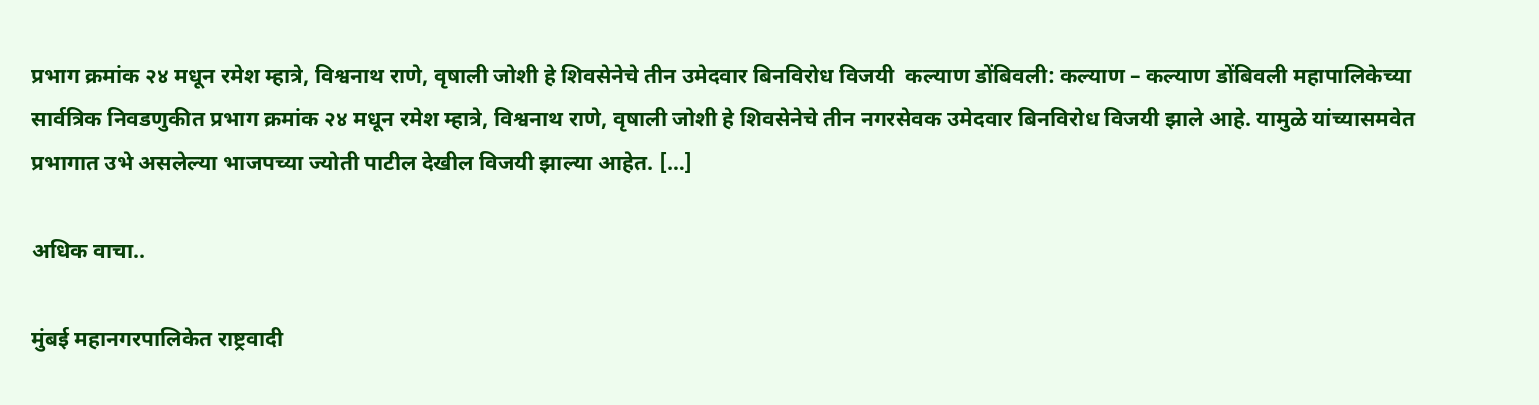प्रभाग क्रमांक २४ मधून रमेश म्हात्रे, विश्वनाथ राणे, वृषाली जोशी हे शिवसेनेचे तीन उमेदवार बिनविरोध विजयी  कल्याण डोंबिवली: कल्याण – कल्याण डोंबिवली महापालिकेच्या सार्वत्रिक निवडणुकीत प्रभाग क्रमांक २४ मधून रमेश म्हात्रे, विश्वनाथ राणे, वृषाली जोशी हे शिवसेनेचे तीन नगरसेवक उमेदवार बिनविरोध विजयी झाले आहे. यामुळे यांच्यासमवेत प्रभागात उभे असलेल्या भाजपच्या ज्योती पाटील देखील विजयी झाल्या आहेत. […]

अधिक वाचा..

मुंबई महानगरपालिकेत राष्ट्रवादी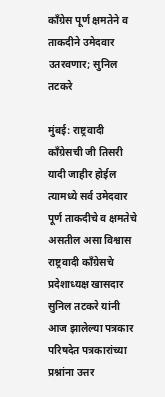काँग्रेस पूर्ण क्षमतेने व ताकदीने उमेदवार उतरवणार; सुनिल तटकरे

मुंबई: राष्ट्रवादी काँग्रेसची जी तिसरी यादी जाहीर होईल त्यामध्ये सर्व उमेदवार पूर्ण ताकदीचे व क्षमतेचे असतील असा विश्वास राष्ट्रवादी काँग्रेसचे प्रदेशाध्यक्ष खासदार सुनिल तटकरे यांनी आज झालेल्या पत्रकार परिषदेत पत्रकारांच्या प्रश्नांना उत्तर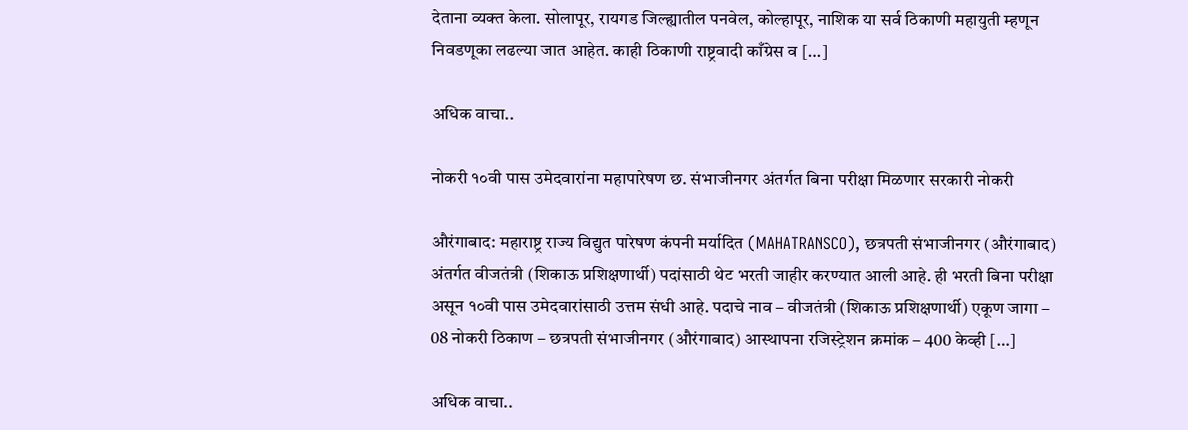देताना व्यक्त केला. सोलापूर, रायगड जिल्ह्यातील पनवेल, कोल्हापूर, नाशिक या सर्व ठिकाणी महायुती म्हणून निवडणूका लढल्या जात आहेत. काही ठिकाणी राष्ट्रवादी काँग्रेस व […]

अधिक वाचा..

नोकरी १०वी पास उमेदवारांना महापारेषण छ. संभाजीनगर अंतर्गत बिना परीक्षा मिळणार सरकारी नोकरी

औरंगाबाद: महाराष्ट्र राज्य विद्युत पारेषण कंपनी मर्यादित (MAHATRANSCO), छत्रपती संभाजीनगर (औरंगाबाद) अंतर्गत वीजतंत्री (शिकाऊ प्रशिक्षणार्थी) पदांसाठी थेट भरती जाहीर करण्यात आली आहे. ही भरती बिना परीक्षा असून १०वी पास उमेदवारांसाठी उत्तम संधी आहे. पदाचे नाव – वीजतंत्री (शिकाऊ प्रशिक्षणार्थी) एकूण जागा – 08 नोकरी ठिकाण – छत्रपती संभाजीनगर (औरंगाबाद) आस्थापना रजिस्ट्रेशन क्रमांक – 400 केव्ही […]

अधिक वाचा..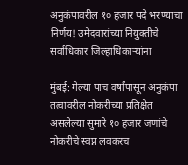अनुकंपावरील १० हजार पदे भरण्याचा निर्णय! उमेदवारांच्या नियुक्तीचे सर्वाधिकार जिल्हाधिकाऱ्यांना

मुंबई: गेल्या पाच वर्षांपासून अनुकंपा तत्वावरील नोकरीच्या प्रतिक्षेत असलेल्या सुमारे १० हजार जणांचे नोकरीचे स्वप्न लवकरच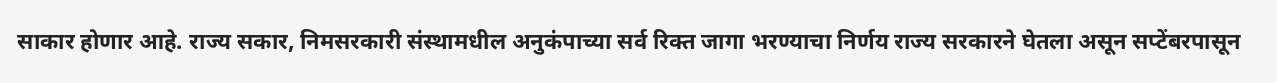साकार होणार आहे. राज्य सकार, निमसरकारी संस्थामधील अनुकंपाच्या सर्व रिक्त जागा भरण्याचा निर्णय राज्य सरकारने घेतला असून सप्टेंबरपासून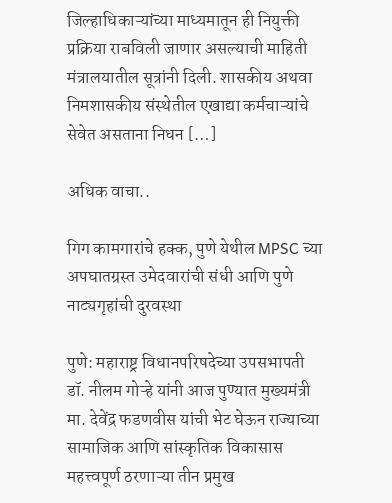जिल्हाधिकाऱ्यांच्या माध्यमातून ही नियुक्ती प्रक्रिया राबविली जाणार असल्याची माहिती मंत्रालयातील सूत्रांनी दिली. शासकीय अथवा निमशासकीय संस्थेतील एखाद्या कर्मचाऱ्यांचे सेवेत असताना निधन […]

अधिक वाचा..

गिग कामगारांचे हक्क, पुणे येथील MPSC च्या अपघातग्रस्त उमेदवारांची संधी आणि पुणे नाट्यगृहांची दुरवस्था

पुणे: महाराष्ट्र विधानपरिषदेच्या उपसभापती डॉ. नीलम गोऱ्हे यांनी आज पुण्यात मुख्यमंत्री मा. देवेंद्र फडणवीस यांची भेट घेऊन राज्याच्या सामाजिक आणि सांस्कृतिक विकासास महत्त्वपूर्ण ठरणाऱ्या तीन प्रमुख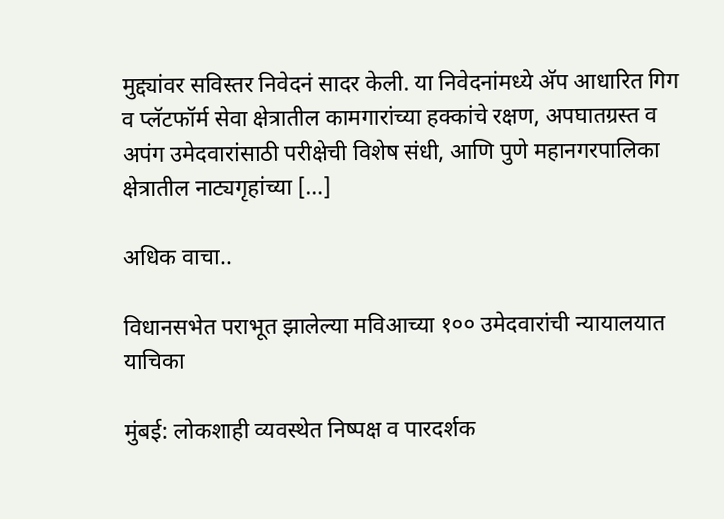मुद्द्यांवर सविस्तर निवेदनं सादर केली. या निवेदनांमध्ये अ‍ॅप आधारित गिग व प्लॅटफॉर्म सेवा क्षेत्रातील कामगारांच्या हक्कांचे रक्षण, अपघातग्रस्त व अपंग उमेदवारांसाठी परीक्षेची विशेष संधी, आणि पुणे महानगरपालिका क्षेत्रातील नाट्यगृहांच्या […]

अधिक वाचा..

विधानसभेत पराभूत झालेल्या मविआच्या १०० उमेदवारांची न्यायालयात याचिका

मुंबई: लोकशाही व्यवस्थेत निष्पक्ष व पारदर्शक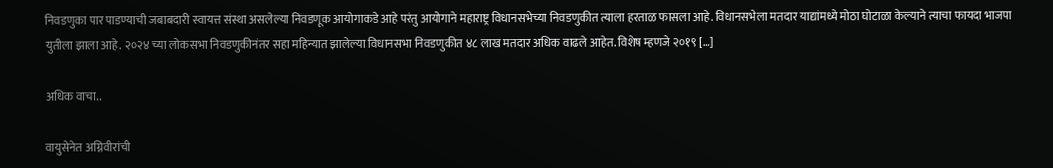निवडणुका पार पाडण्याची जबाबदारी स्वायत्त संस्था असलेल्या निवडणूक आयोगाकडे आहे परंतु आयोगाने महाराष्ट्र विधानसभेच्या निवडणुकीत त्याला हरताळ फासला आहे. विधानसभेला मतदार याद्यांमध्ये मोठा घोटाळा केल्याने त्याचा फायदा भाजपा युतीला झाला आहे. २०२४ च्या लोकसभा निवडणुकीनंतर सहा महिन्यात झालेल्या विधानसभा निवडणुकीत ४८ लाख मतदार अधिक वाढले आहेत. विशेष म्हणजे २०१९ […]

अधिक वाचा..

वायुसेनेत अग्निवीरांची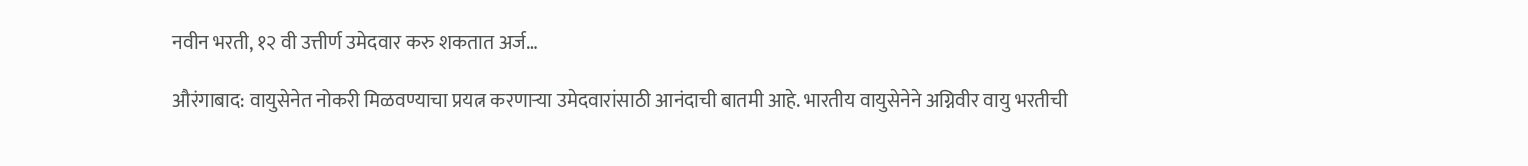नवीन भरती, १२ वी उत्तीर्ण उमेदवार करु शकतात अर्ज…

औरंगाबाद: वायुसेनेत नोकरी मिळवण्याचा प्रयत्न करणाऱ्या उमेदवारांसाठी आनंदाची बातमी आहे. भारतीय वायुसेनेने अग्निवीर वायु भरतीची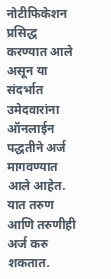नोटीफिकेशन प्रसिद्ध करण्यात आले असून या संदर्भात उमेदवारांना ऑनलाईन पद्धतीने अर्ज मागवण्यात आले आहेत. यात तरुण आणि तरुणीही अर्ज करु शकतात.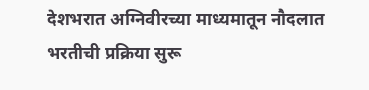देशभरात अग्निवीरच्या माध्यमातून नौदलात भरतीची प्रक्रिया सुरू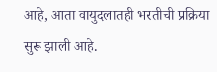आहे, आता वायुदलातही भरतीची प्रक्रिया सुरू झाली आहे.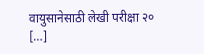वायुसानेसाठी लेखी परीक्षा २० […]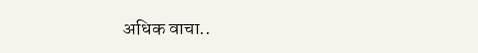अधिक वाचा..